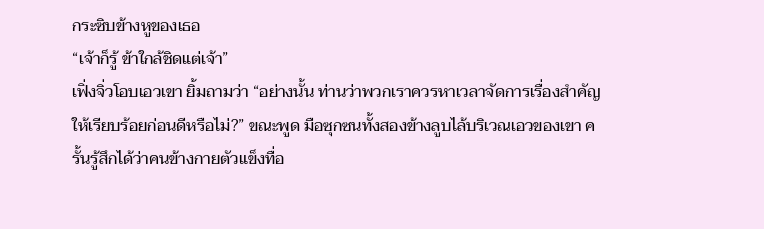กระซิบข้างหูของเธอ
“เจ้าก็รู้ ข้าใกล้ชิดแต่เจ้า”
เฟิ่งจิ่วโอบเอวเขา ยิ้มถามว่า “อย่างนั้น ท่านว่าพวกเราควรหาเวลาจัดการเรื่องสำคัญให้เรียบร้อยก่อนดีหรือไม่?” ขณะพูด มือซุกซนทั้งสองข้างลูบไล้บริเวณเอวของเขา ครั้นรู้สึกได้ว่าคนข้างกายตัวแข็งทื่อ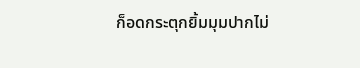ก็อดกระตุกยิ้มมุมปากไม่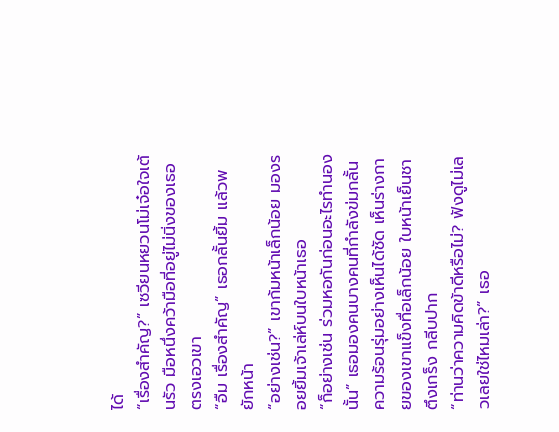ได้
“เรื่องสำคัญ?” เซวียนหยวนโม่เจ๋อใจเต้นรัว มือหนึ่งคว้ามือที่อยู่ไม่นิ่งของเธอตรงเอวเขา
“อืม เรื่องสำคัญ” เธอกลั้นยิ้ม แล้วพยักหน้า
“อย่างเช่น?” เขาก้มหน้าเล็กน้อย มองรอยยิ้มเจ้าเล่ห์บนใบหน้าเธอ
“ก็อย่างเช่น ร่วมหอกันก่อนอะไรทำนองนั้น” เธอมองคนบางคนที่กำลังข่มกลั้นความร้อนรุ่มอย่างเห็นได้ชัด เห็นร่างกายของเขาแข็งทื่อเล็กน้อย ใบหน้าเย็นชาตึงเกร็ง กลีบปาก
“ท่านว่าความคิดข้าดีหรือไม่? ฟังดูไม่เลวเลยใช่ไหมเล่า?” เธอ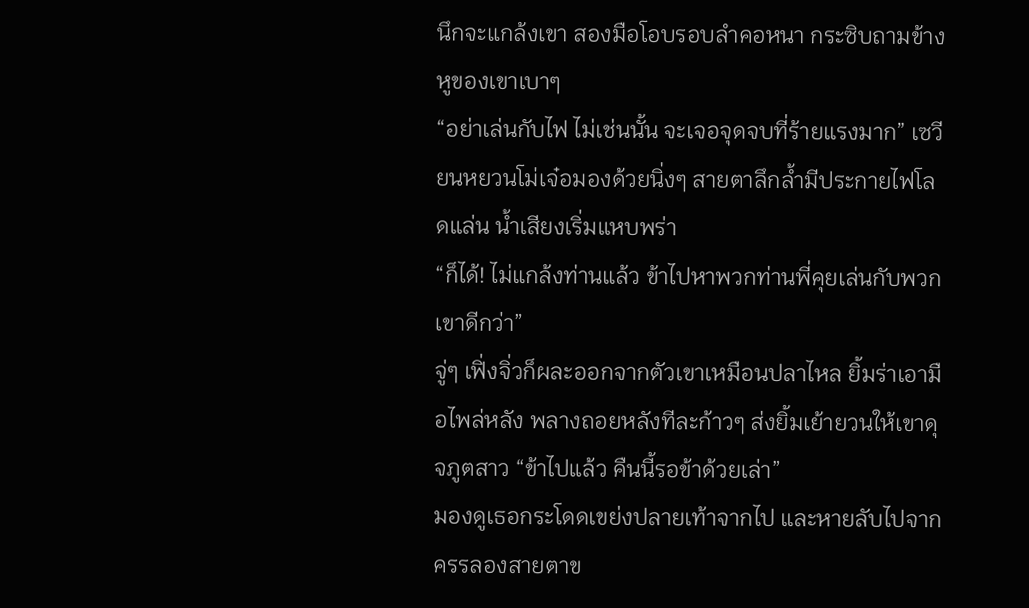นึกจะแกล้งเขา สองมือโอบรอบลำคอหนา กระซิบถามข้างหูของเขาเบาๆ
“อย่าเล่นกับไฟ ไม่เช่นนั้น จะเจอจุดจบที่ร้ายแรงมาก” เซวียนหยวนโม่เจ๋อมองด้วยนิ่งๆ สายตาลึกล้ำมีประกายไฟโลดแล่น น้ำเสียงเริ่มแหบพร่า
“ก็ได้! ไม่แกล้งท่านแล้ว ข้าไปหาพวกท่านพี่คุยเล่นกับพวกเขาดีกว่า”
จู่ๆ เฟิ่งจิ่วก็ผละออกจากตัวเขาเหมือนปลาไหล ยิ้มร่าเอามือไพล่หลัง พลางถอยหลังทีละก้าวๆ ส่งยิ้มเย้ายวนให้เขาดุจภูตสาว “ข้าไปแล้ว คืนนี้รอข้าด้วยเล่า”
มองดูเธอกระโดดเขย่งปลายเท้าจากไป และหายลับไปจากครรลองสายตาข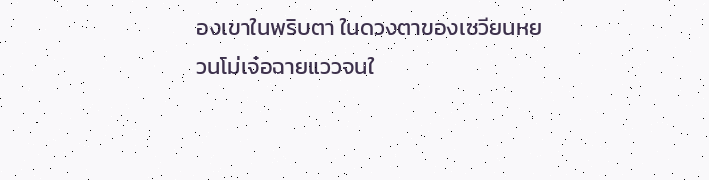องเขาในพริบตา ในดวงตาของเซวียนหยวนโม่เจ๋อฉายแววจนใ